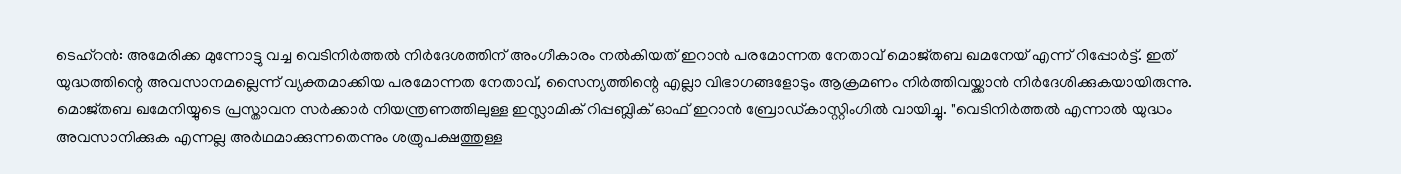ടെഹ്റൻ: അമേരിക്ക മുന്നോട്ടു വച്ച വെടിനിർത്തൽ നിർദേശത്തിന് അംഗീകാരം നൽകിയത് ഇറാൻ പരമോന്നത നേതാവ് മൊജ്തബ ഖമനേയ് എന്ന് റിപ്പോർട്ട്. ഇത് യുദ്ധത്തിന്റെ അവസാനമല്ലെന്ന് വ്യക്തമാക്കിയ പരമോന്നത നേതാവ്, സൈന്യത്തിന്റെ എല്ലാ വിഭാഗങ്ങളോടും ആക്രമണം നിർത്തിവയ്ക്കാൻ നിർദേശിക്കുകയായിരുന്നു.
മൊജ്തബ ഖമേനിയ്യുടെ പ്രസ്താവന സർക്കാർ നിയന്ത്രണത്തിലുള്ള ഇസ്ലാമിക് റിപ്പബ്ലിക് ഓഫ് ഇറാൻ ബ്രോഡ്കാസ്റ്റിംഗിൽ വായിച്ചു. "വെടിനിർത്തൽ എന്നാൽ യുദ്ധം അവസാനിക്കുക എന്നല്ല അർഥമാക്കുന്നതെന്നും ശത്രുപക്ഷത്തുള്ള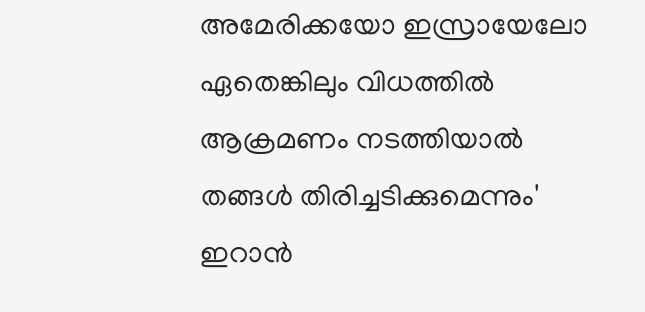അമേരിക്കയോ ഇസ്രായേലോ ഏതെങ്കിലും വിധത്തിൽ ആക്രമണം നടത്തിയാൽ തങ്ങൾ തിരിച്ചടിക്കുമെന്നും' ഇറാൻ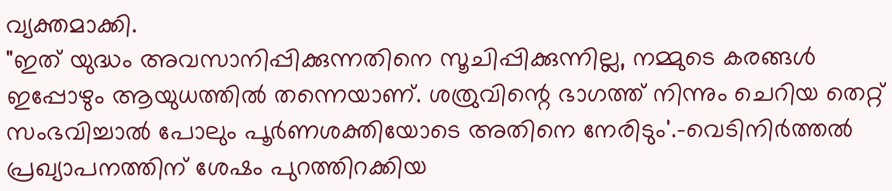വ്യക്തമാക്കി.
"ഇത് യുദ്ധം അവസാനിപ്പിക്കുന്നതിനെ സൂചിപ്പിക്കുന്നില്ല, നമ്മുടെ കരങ്ങൾ ഇപ്പോഴും ആയുധത്തിൽ തന്നെയാണ്. ശത്രുവിന്റെ ഭാഗത്ത് നിന്നും ചെറിയ തെറ്റ് സംഭവിച്ചാൽ പോലും പൂർണശക്തിയോടെ അതിനെ നേരിടും'.-വെടിനിർത്തൽ പ്രഖ്യാപനത്തിന് ശേഷം പുറത്തിറക്കിയ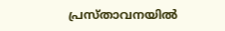പ്രസ്താവനയിൽ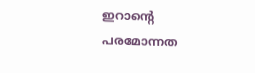ഇറാന്റെ പരമോന്നത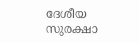ദേശീയ സുരക്ഷാ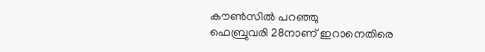കൗൺസിൽ പറഞ്ഞു
ഫെബ്രുവരി 28നാണ് ഇറാനെതിരെ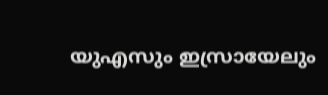യുഎസും ഇസ്രായേലും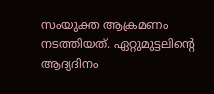സംയുക്ത ആക്രമണം നടത്തിയത്. ഏറ്റുമുട്ടലിന്റെ ആദ്യദിനം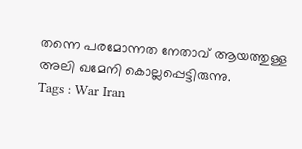തന്നെ പരമോന്നത നേതാവ് ആയത്തുള്ള അലി ഖമേനി കൊല്ലപ്പെട്ടിരുന്നു.
Tags : War Iran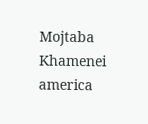Mojtaba Khamenei america